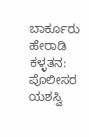ಬಾರ್ಕೂರು ಹೇರಾಡಿ ಕಳ್ಳತನ: ಪೊಲೀಸರ ಯಶಸ್ವಿ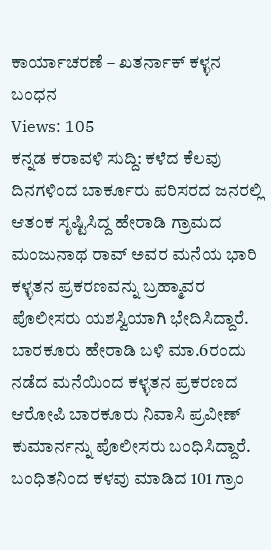ಕಾರ್ಯಾಚರಣೆ – ಖತರ್ನಾಕ್ ಕಳ್ಳನ ಬಂಧನ
Views: 105
ಕನ್ನಡ ಕರಾವಳಿ ಸುದ್ದಿ: ಕಳೆದ ಕೆಲವು ದಿನಗಳಿಂದ ಬಾರ್ಕೂರು ಪರಿಸರದ ಜನರಲ್ಲಿ ಆತಂಕ ಸೃಷ್ಟಿಸಿದ್ದ ಹೇರಾಡಿ ಗ್ರಾಮದ ಮಂಜುನಾಥ ರಾವ್ ಅವರ ಮನೆಯ ಭಾರಿ ಕಳ್ಳತನ ಪ್ರಕರಣವನ್ನು ಬ್ರಹ್ಮಾವರ ಪೊಲೀಸರು ಯಶಸ್ವಿಯಾಗಿ ಭೇದಿಸಿದ್ದಾರೆ.
ಬಾರಕೂರು ಹೇರಾಡಿ ಬಳಿ ಮಾ.6ರಂದು ನಡೆದ ಮನೆಯಿಂದ ಕಳ್ಳತನ ಪ್ರಕರಣದ ಆರೋಪಿ ಬಾರಕೂರು ನಿವಾಸಿ ಪ್ರವೀಣ್ ಕುಮಾರ್ನನ್ನು ಪೊಲೀಸರು ಬಂಧಿಸಿದ್ದಾರೆ.
ಬಂಧಿತನಿಂದ ಕಳವು ಮಾಡಿದ 101 ಗ್ರಾಂ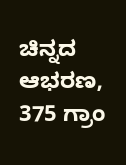ಚಿನ್ನದ ಆಭರಣ, 375 ಗ್ರಾಂ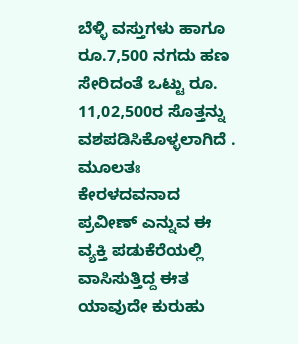ಬೆಳ್ಳಿ ವಸ್ತುಗಳು ಹಾಗೂ ರೂ.7,500 ನಗದು ಹಣ ಸೇರಿದಂತೆ ಒಟ್ಟು ರೂ. 11,02,500ರ ಸೊತ್ತನ್ನು ವಶಪಡಿಸಿಕೊಳ್ಳಲಾಗಿದೆ .
ಮೂಲತಃ ಕೇರಳದವನಾದ ಪ್ರವೀಣ್ ಎನ್ನುವ ಈ ವ್ಯಕ್ತಿ ಪಡುಕೆರೆಯಲ್ಲಿ ವಾಸಿಸುತ್ತಿದ್ದ ಈತ ಯಾವುದೇ ಕುರುಹು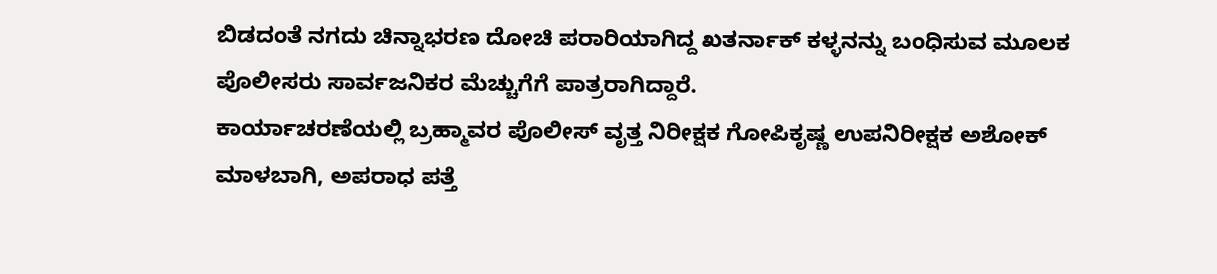ಬಿಡದಂತೆ ನಗದು ಚಿನ್ನಾಭರಣ ದೋಚಿ ಪರಾರಿಯಾಗಿದ್ದ ಖತರ್ನಾಕ್ ಕಳ್ಳನನ್ನು ಬಂಧಿಸುವ ಮೂಲಕ ಪೊಲೀಸರು ಸಾರ್ವಜನಿಕರ ಮೆಚ್ಚುಗೆಗೆ ಪಾತ್ರರಾಗಿದ್ದಾರೆ.
ಕಾರ್ಯಾಚರಣೆಯಲ್ಲಿ ಬ್ರಹ್ಮಾವರ ಪೊಲೀಸ್ ವೃತ್ತ ನಿರೀಕ್ಷಕ ಗೋಪಿಕೃಷ್ಣ ಉಪನಿರೀಕ್ಷಕ ಅಶೋಕ್ ಮಾಳಬಾಗಿ, ಅಪರಾಧ ಪತ್ತೆ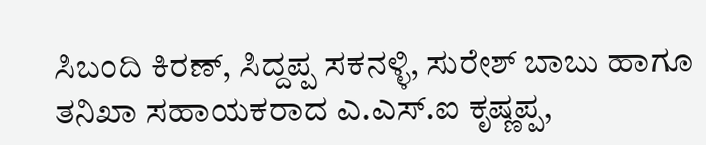ಸಿಬಂದಿ ಕಿರಣ್, ಸಿದ್ದಪ್ಪ ಸಕನಳ್ಳಿ, ಸುರೇಶ್ ಬಾಬು ಹಾಗೂ ತನಿಖಾ ಸಹಾಯಕರಾದ ಎ.ಎಸ್.ಐ ಕೃಷ್ಣಪ್ಪ,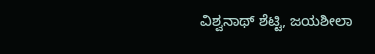ವಿಶ್ವನಾಥ್ ಶೆಟ್ಟಿ, ಜಯಶೀಲಾ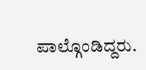ಪಾಲ್ಗೊಂಡಿದ್ದರು.